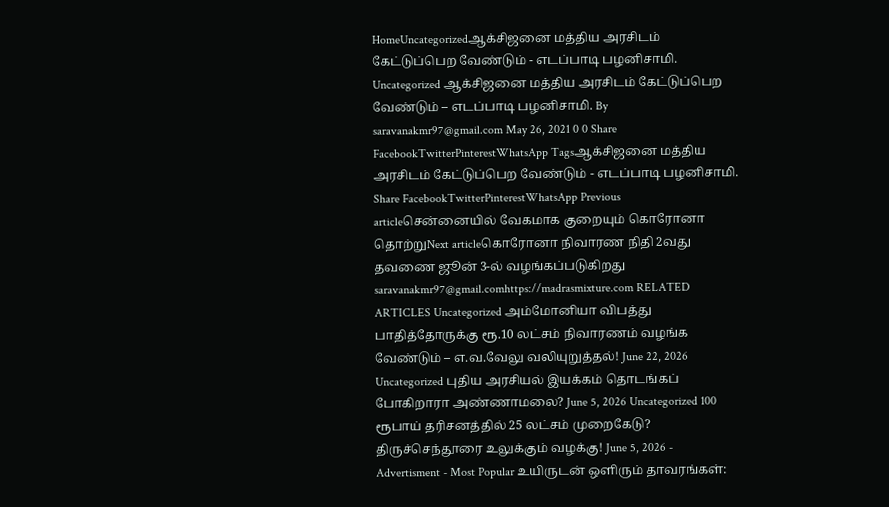HomeUncategorizedஆக்சிஜனை மத்திய அரசிடம் கேட்டுப்பெற வேண்டும் - எடப்பாடி பழனிசாமி. Uncategorized ஆக்சிஜனை மத்திய அரசிடம் கேட்டுப்பெற வேண்டும் – எடப்பாடி பழனிசாமி. By saravanakmr97@gmail.com May 26, 2021 0 0 Share FacebookTwitterPinterestWhatsApp Tagsஆக்சிஜனை மத்திய அரசிடம் கேட்டுப்பெற வேண்டும் - எடப்பாடி பழனிசாமி. Share FacebookTwitterPinterestWhatsApp Previous articleசென்னையில் வேகமாக குறையும் கொரோனா தொற்றுNext articleகொரோனா நிவாரண நிதி 2வது தவணை ஜூன் 3-ல் வழங்கப்படுகிறது saravanakmr97@gmail.comhttps://madrasmixture.com RELATED ARTICLES Uncategorized அம்மோனியா விபத்து பாதித்தோருக்கு ரூ.10 லட்சம் நிவாரணம் வழங்க வேண்டும் – எ.வ.வேலு வலியுறுத்தல்! June 22, 2026 Uncategorized புதிய அரசியல் இயக்கம் தொடங்கப் போகிறாரா அண்ணாமலை? June 5, 2026 Uncategorized 100 ரூபாய் தரிசனத்தில் 25 லட்சம் முறைகேடு? திருச்செந்தூரை உலுக்கும் வழக்கு! June 5, 2026 - Advertisment - Most Popular உயிருடன் ஒளிரும் தாவரங்கள்: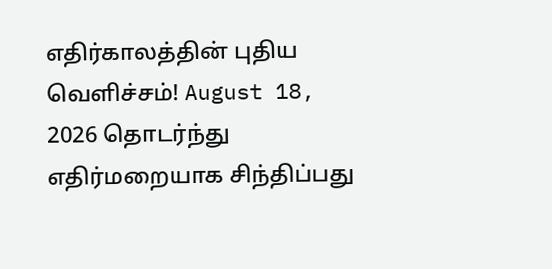எதிர்காலத்தின் புதிய வெளிச்சம்! August 18, 2026 தொடர்ந்து எதிர்மறையாக சிந்திப்பது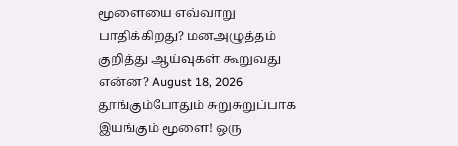மூளையை எவ்வாறு பாதிக்கிறது? மனஅழுத்தம் குறித்து ஆய்வுகள் கூறுவது என்ன? August 18, 2026 தூங்கும்போதும் சுறுசுறுப்பாக இயங்கும் மூளை! ஒரு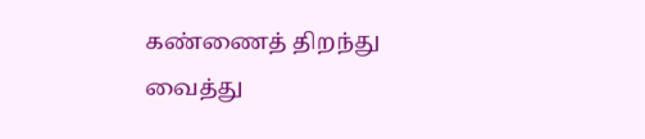கண்ணைத் திறந்து வைத்து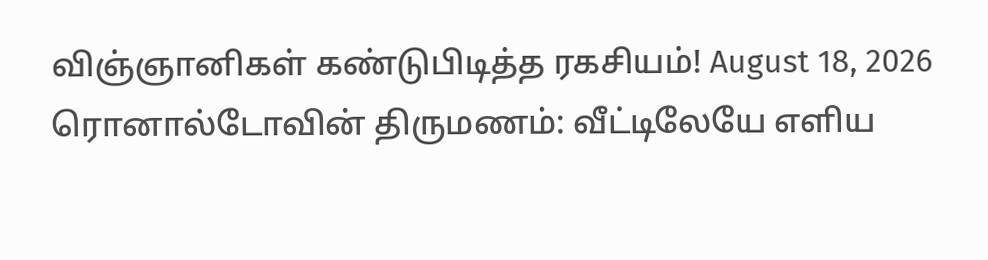விஞ்ஞானிகள் கண்டுபிடித்த ரகசியம்! August 18, 2026 ரொனால்டோவின் திருமணம்: வீட்டிலேயே எளிய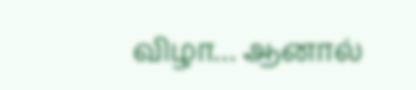விழா… ஆனால்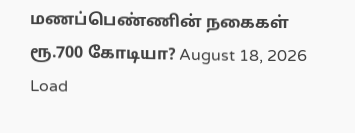மணப்பெண்ணின் நகைகள் ரூ.700 கோடியா? August 18, 2026 Load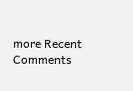more Recent Comments